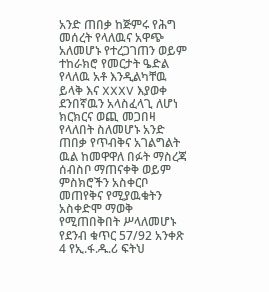አንድ ጠበቃ ከጅምሩ የሕግ መሰረት የላለዉና አዋጭ አለመሆኑ የተረጋገጠን ወይም ተከራክሮ የመርታት ዔድል የላለዉ አቶ እንዲልካቸዉ ይላቅ እና XXXV እያወቀ ደንበኛዉን አላስፈላጊ ለሆነ ክርክርና ወጪ መጋበዛ የላለበት ስለመሆኑ አንድ ጠበቃ የጥብቅና አገልግልት ዉል ከመዋዋለ በፉት ማስረጃ ሰብስቦ ማጠናቀቅ ወይም ምስክሮችን አስቀርቦ መጠየቅና የሚያዉቁትን አስቀድሞ ማወቅ የሚጠበቅበት ሥላለመሆኑ የደንብ ቁጥር 57/92 አንቀጽ 4 የኢ.ፋ.ዱ.ሪ ፍትህ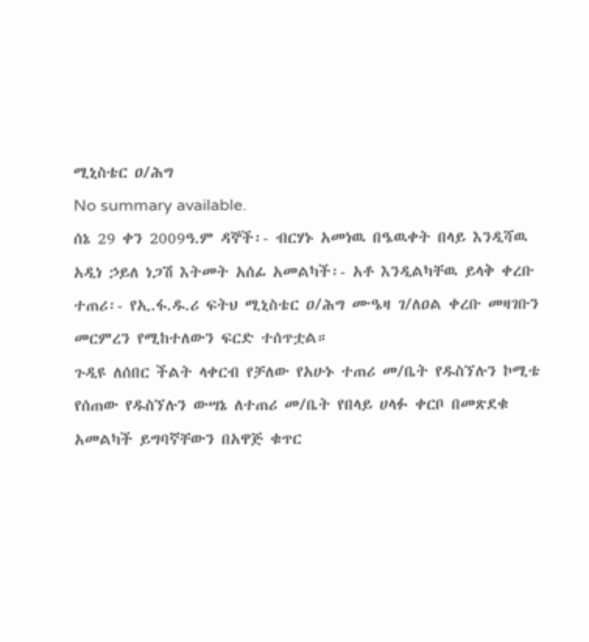ሚኒስቴር ዐ/ሕግ
No summary available.
ሰኔ 29 ቀን 2009ዓ.ም ዳኞች፡- ብርሃኑ አመነዉ በዔዉቀት በላይ እንዲሻዉ አዲነ ኃይለ ነጋሽ እትመት አሰፊ አመልካች፡- አቶ እንዲልካቸዉ ይላቅ ቀረቡ ተጠሪ፡- የኢ.ፋ.ዱ.ሪ ፍትህ ሚኒስቴር ዐ/ሕግ ሙዔዛ ገ/ለዐል ቀረቡ መዛገቡን መርምረን የሚከተለውን ፍርድ ተሰጥቷል።
ጉዲዩ ለሰበር ችልት ላቀርብ የቻለው የአሁኑ ተጠሪ መ/ቤት የዱስኘሉን ኮሚቴ የሰጠው የዱስኘሉን ውሣኔ ለተጠሪ መ/ቤት የበላይ ሀላፉ ቀርቦ በመጽደቁ አመልካች ይግባኛቸውን በአዋጅ ቁጥር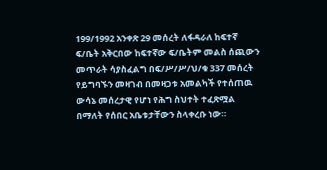199/1992 አንቀጽ 29 መሰረት ለፋዳራለ ከፍተኛ ፍ/ቤት አቅርበው ከፍተኛው ፍ/ቤትም መልስ ሰጪውን መጥራት ሳያስፈልግ በፍ/ሥ/ሥ/ህ/ቁ 337 መሰረት የይግባኙን መዛገብ በመዛጋቱ አመልካች የተሰጠዉ ውሳኔ መሰረታዊ የሆነ የሕግ ስህተት ተፈጽሟል በማለት የሰበር አቤቱታቸውን ስላቀረቡ ነው።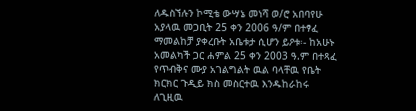ለዱስኘሉን ኮሚቴ ውሣኔ መነሻ ወ/ሮ አበባየሁ አያላዉ መጋቢት 25 ቀን 2006 ዓ/ም በተፃፈ ማመልከቻ ያቀረቡት አቤቱታ ሲሆን ይዖቱ፡- ከአሁኑ አመልካች ጋር ሐምል 25 ቀን 2003 ዓ.ም በተጻፈ የጥብቅና ሙያ አገልግልት ዉል ባላቸዉ የቤት ክርክር ጉዲይ ክስ መስርተዉ እንዱከራከሩ ለጊዚዉ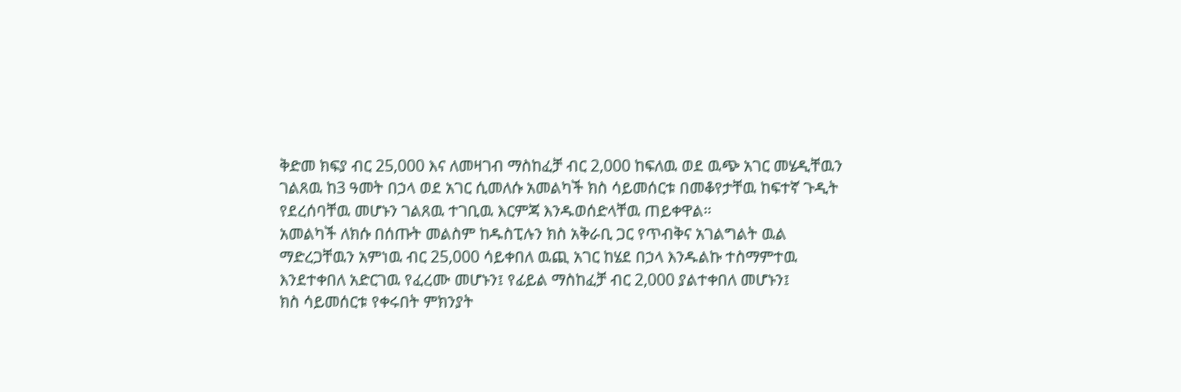ቅድመ ክፍያ ብር 25,000 እና ለመዛገብ ማስከፈቻ ብር 2,000 ከፍለዉ ወደ ዉጭ አገር መሄዲቸዉን ገልጸዉ ከ3 ዓመት በኃላ ወደ አገር ሲመለሱ አመልካች ክስ ሳይመሰርቱ በመቆየታቸዉ ከፍተኛ ጉዲት የደረሰባቸዉ መሆኑን ገልጸዉ ተገቢዉ እርምጃ እንዱወሰድላቸዉ ጠይቀዋል።
አመልካች ለክሱ በሰጡት መልስም ከዱስፒሉን ክስ አቅራቢ ጋር የጥብቅና አገልግልት ዉል ማድረጋቸዉን አምነዉ ብር 25,000 ሳይቀበለ ዉጪ አገር ከሄደ በኃላ እንዱልኩ ተስማምተዉ እንደተቀበለ አድርገዉ የፈረሙ መሆኑን፤ የፊይል ማስከፈቻ ብር 2,000 ያልተቀበለ መሆኑን፤
ክስ ሳይመሰርቱ የቀሩበት ምክንያት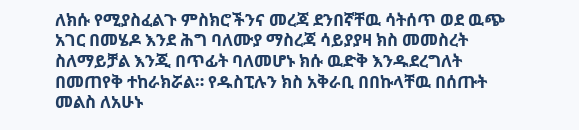ለክሱ የሚያስፈልጉ ምስክሮችንና መረጃ ደንበኛቸዉ ሳትሰጥ ወደ ዉጭ አገር በመሄዶ እንደ ሕግ ባለሙያ ማስረጃ ሳይያያዛ ክስ መመስረት ስለማይቻል እንጂ በጥፊት ባለመሆኑ ክሱ ዉድቅ እንዱደረግለት በመጠየቅ ተከራክሯል። የዱስፒሉን ክስ አቅራቢ በበኩላቸዉ በሰጡት መልስ ለአሁኑ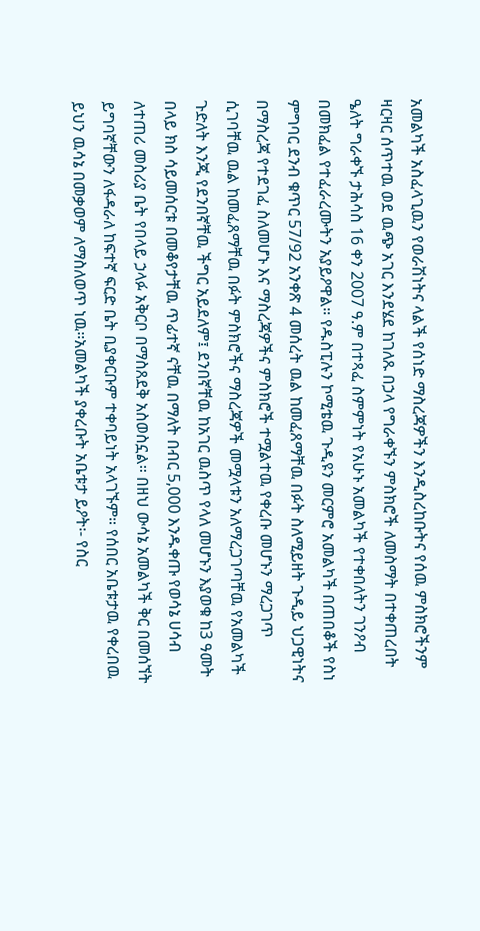አመልካች አስፈላጊዉን የወራሽነትና ላልች የሰነድ ማስረጃዎችን እንዲስረከቡትና የሰዉ ምስክሮችንም ዛርዛር ሰጥተዉ ወደ ዉጭ አገር እንደሄደ ከገለጹ በኃላ የግራቀኙን ምስክሮች ለመስማት በተቀጠረበት ዔለት ግራቀኙ ታሕሳስ 16 ቀን 2007 ዓ.ም በተጻፈ ስምምነት የአሁኑ አመልካች የተቀበለትን ገንዖብ በመክፈል የተፈራረሙትን አያይዖዋል። የዱስፒሉን ኮሚቴዉ ጉዲዩን መርምሮ አመልካች በጠበቆች የስነ ምግባር ደንብ ቁጥር 57/92 አንቀጽ 4 መሰረት ዉል ከመፈጸማቸዉ በፉት ስለሚይዘት ጉዲይ ህጋዊነትና በማስረጃ የተደገፈ ስለመሆኑ እና ማስረጃዎችና ምስክሮች ተሟልተዉ የቀረቡ መሆኑን ማረጋገጥ ሲገባቸዉ ዉል ከመፈጸማቸዉ በፉት ምስክሮችና ማስረጃዎች መሟላቱን አለማረጋገጣቸዉ የአመልካች ጉድለት እንጂ የደንበኛቸዉ ችግር አይደለም፤ ደንበኛቸዉ ከአገር ዉስጥ የላለ መሆኑን እያወቁ ከ3 ዓመት በላይ ክስ ሳይመሰርቱ በመቆየታቸዉ ጥፊተኛ ናቸዉ በማለት በብር 5,000 እንዱቀጡ የወሳኔ ሀሳብ ለተጠሪ መስሪያ ቤት የበላይ ኃላፉ አቅርቦ በማስጸደቅ አስወስኗል። በዘህ ውሳኔ አመልካች ቅር በመሰኘት ይግባኛቸውን ለፋዳራለ ከፍተኛ ፍርድ ቤት ቢያቀርቡም ተቀባይነት አላገኙም። የሰበር አቤቱታዉ የቀረበዉ ይህን ዉሳኔ በመቃወም ለማስለወጥ ነዉ።አመልካች ያቀረቡት አቤቱታ ይዖት፡- የስር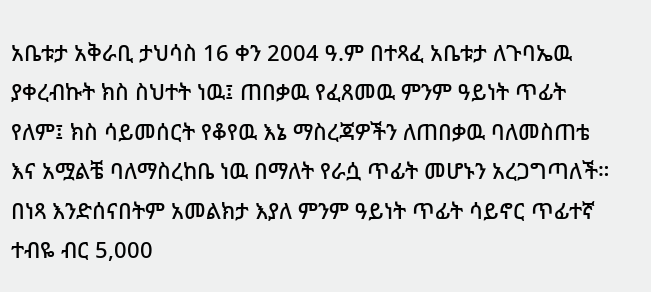አቤቱታ አቅራቢ ታህሳስ 16 ቀን 2004 ዓ.ም በተጻፈ አቤቱታ ለጉባኤዉ ያቀረብኩት ክስ ስህተት ነዉ፤ ጠበቃዉ የፈጸመዉ ምንም ዓይነት ጥፊት የለም፤ ክስ ሳይመሰርት የቆየዉ እኔ ማስረጃዎችን ለጠበቃዉ ባለመስጠቴ እና አሟልቼ ባለማስረከቤ ነዉ በማለት የራሷ ጥፊት መሆኑን አረጋግጣለች። በነጻ እንድሰናበትም አመልክታ እያለ ምንም ዓይነት ጥፊት ሳይኖር ጥፊተኛ ተብዬ ብር 5,000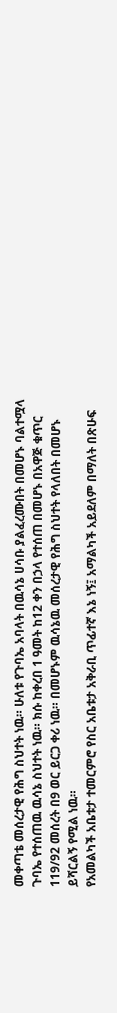መቀጣቴ መሰረታዊ የሕግ ስህተት ነዉ። ሁለቱ የጉባኤ አባላት በዉሳኔ ሀሳቡ ያልፈረሙበት በመሆኑ ባልተሟላ ጉባኤ የተሰጠዉ ዉሳኔ ስህተት ነዉ። ክሱ ከቀረበ 1 ዓመት ከ12 ቀን በኃላ የተሰጠ በመሆኑ በአዋጅ ቁጥር 119/92 መሰረት በ9 ወር ይርጋ ቀሪ ነዉ። በመሆኑም ዉሳኔዉ መሰረታዊ የሕግ ስህተት የላለበት በመሆኑ ይሻርልኝ የሚል ነዉ።
የአመልካች አቤቱታ ተመርምሮ የስር አቤቱታ አቅራቢ ጥፊተኛ እኔ ነኝ፤ አማልካች አይደለም በማለት በጽሁፍ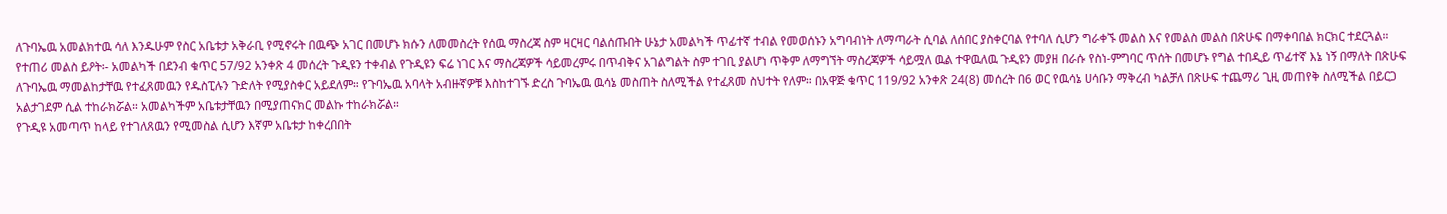ለጉባኤዉ አመልክተዉ ሳለ እንዱሁም የስር አቤቱታ አቅራቢ የሚኖሩት በዉጭ አገር በመሆኑ ክሱን ለመመስረት የሰዉ ማስረጃ ስም ዛርዛር ባልሰጡበት ሁኔታ አመልካች ጥፊተኛ ተብል የመወሰኑን አግባብነት ለማጣራት ሲባል ለሰበር ያስቀርባል የተባለ ሲሆን ግራቀኙ መልስ እና የመልስ መልስ በጽሁፍ በማቀባበል ክርክር ተደርጓል።
የተጠሪ መልስ ይዖት፡- አመልካች በደንብ ቁጥር 57/92 አንቀጽ 4 መሰረት ጉዲዩን ተቀብል የጉዲዩን ፍሬ ነገር እና ማስረጃዎች ሳይመረምሩ በጥብቅና አገልግልት ስም ተገቢ ያልሆነ ጥቅም ለማግኘት ማስረጃዎች ሳይሟለ ዉል ተዋዉለዉ ጉዲዩን መያዘ በራሱ የስነ-ምግባር ጥሰት በመሆኑ የግል ተበዲይ ጥፊተኛ እኔ ነኝ በማለት በጽሁፍ ለጉባኤዉ ማመልከታቸዉ የተፈጸመዉን የዱስፒሉን ጉድለት የሚያስቀር አይደለም። የጉባኤዉ አባላት አብዙኛዎቹ እስከተገኙ ድረስ ጉባኤዉ ዉሳኔ መስጠት ስለሚችል የተፈጸመ ስህተት የለም። በአዋጅ ቁጥር 119/92 አንቀጽ 24(8) መሰረት በ6 ወር የዉሳኔ ሀሳቡን ማቅረብ ካልቻለ በጽሁፍ ተጨማሪ ጊዚ መጠየቅ ስለሚችል በይርጋ አልታገደም ሲል ተከራክሯል። አመልካችም አቤቱታቸዉን በሚያጠናክር መልኩ ተከራክሯል።
የጉዲዩ አመጣጥ ከላይ የተገለጸዉን የሚመስል ሲሆን እኛም አቤቱታ ከቀረበበት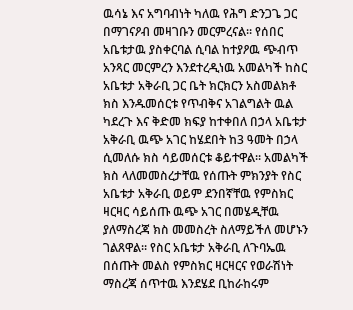ዉሳኔ እና አግባብነት ካለዉ የሕግ ድንጋጌ ጋር በማገናዖብ መዛገቡን መርምረናል። የሰበር አቤቱታዉ ያስቀርባል ሲባል ከተያዖዉ ጭብጥ አንጻር መርምረን እንደተረዲነዉ አመልካች ከስር አቤቱታ አቅራቢ ጋር ቤት ክርክርን አስመልክቶ ክስ እንዱመሰርቱ የጥብቅና አገልግልት ዉል ካደረጉ እና ቅድመ ክፍያ ከተቀበለ በኃላ አቤቱታ አቅራቢ ዉጭ አገር ከሄደበት ከ3 ዓመት በኃላ ሲመለሱ ክስ ሳይመሰርቱ ቆይተዋል። አመልካች ክስ ላለመመስረታቸዉ የሰጡት ምክንያት የስር አቤቱታ አቅራቢ ወይም ደንበኛቸዉ የምስክር ዛርዛር ሳይሰጡ ዉጭ አገር በመሄዲቸዉ ያለማስረጃ ክስ መመስረት ስለማይችለ መሆኑን ገልጸዋል። የስር አቤቱታ አቅራቢ ለጉባኤዉ በሰጡት መልስ የምስክር ዛርዛርና የወራሽነት ማስረጃ ሰጥተዉ እንደሄደ ቢከራከሩም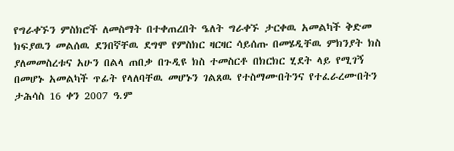የግራቀኙን ምስክሮች ለመስማት በተቀጠረበት ዔለት ግራቀኙ ታርቀዉ አመልካች ቅድመ ክፍያዉን መልሰዉ ደንበኛቸዉ ደግሞ የምስክር ዛርዛር ሳይሰጡ በመሄዲቸዉ ምክንያት ክስ ያለመመስረቱና አሁን በልላ ጠበቃ በጉዲዩ ክስ ተመስርቶ በክርክር ሂደት ላይ የሚገኝ በመሆኑ አመልካች ጥፊት የላለባቸዉ መሆኑን ገልጸዉ የተስማሙበትንና የተፈራረሙበትን ታሕሳስ 16 ቀን 2007 ዓ.ም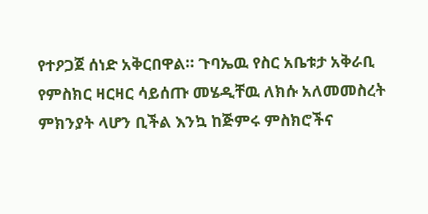የተዖጋጀ ሰነድ አቅርበዋል። ጉባኤዉ የስር አቤቱታ አቅራቢ የምስክር ዛርዛር ሳይሰጡ መሄዲቸዉ ለክሱ አለመመስረት ምክንያት ላሆን ቢችል እንኳ ከጅምሩ ምስክሮችና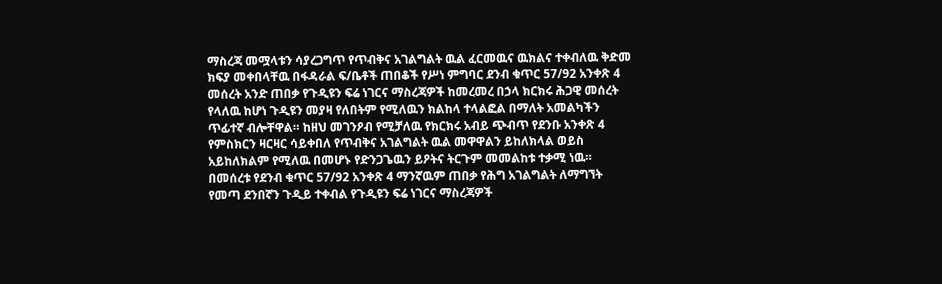ማስረጃ መሟላቱን ሳያረጋግጥ የጥብቅና አገልግልት ዉል ፈርመዉና ዉክልና ተቀብለዉ ቅድመ ክፍያ መቀበላቸዉ በፋዳራል ፍ/ቤቶች ጠበቆች የሥነ ምግባር ደንብ ቁጥር 57/92 አንቀጽ 4 መሰረት አንድ ጠበቃ የጉዲዩን ፍሬ ነገርና ማስረጃዎች ከመረመረ በኃላ ክርክሩ ሕጋዊ መሰረት የላለዉ ከሆነ ጉዲዩን መያዛ የለበትም የሚለዉን ክልከላ ተላልፎል በማለት አመልካችን ጥፊተኛ ብሎቸዋል። ከዘህ መገንዖብ የሚቻለዉ የክርክሩ አብይ ጭብጥ የደንቡ አንቀጽ 4 የምስክርን ዛርዛር ሳይቀበለ የጥብቅና አገልግልት ዉል መዋዋልን ይከለክላል ወይስ አይከለክልም የሚለዉ በመሆኑ የድንጋጌዉን ይዖትና ትርጉም መመልከቱ ተቃሚ ነዉ።
በመሰረቱ የደንብ ቁጥር 57/92 አንቀጽ 4 ማንኛዉም ጠበቃ የሕግ አገልግልት ለማግኘት የመጣ ደንበኛን ጉዲይ ተቀብል የጉዲዩን ፍሬ ነገርና ማስረጃዎች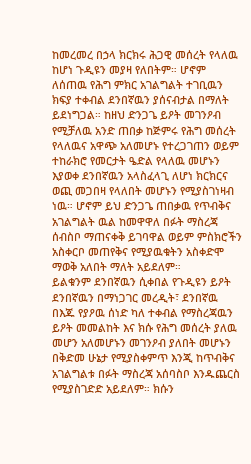ከመረመረ በኃላ ክርክሩ ሕጋዊ መሰረት የላለዉ ከሆነ ጉዲዩን መያዛ የለበትም። ሆኖም ለሰጠዉ የሕግ ምክር አገልግልት ተገቢዉን ክፍያ ተቀብል ደንበኛዉን ያሰናብታል በማለት ይደነግጋል። ከዘህ ድንጋጌ ይዖት መገንዖብ የሚቻለዉ አንድ ጠበቃ ከጅምሩ የሕግ መሰረት የላለዉና አዋጭ አለመሆኑ የተረጋገጠን ወይም ተከራክሮ የመርታት ዔድል የላለዉ መሆኑን እያወቀ ደንበኛዉን አላስፈላጊ ለሆነ ክርክርና ወጪ መጋበዛ የላለበት መሆኑን የሚያስገነዛብ ነዉ። ሆኖም ይህ ድንጋጌ ጠበቃዉ የጥብቅና አገልግልት ዉል ከመዋዋለ በፉት ማስረጃ ሰብስቦ ማጠናቀቅ ይገባዋል ወይም ምስክሮችን አስቀርቦ መጠየቅና የሚያዉቁትን አስቀድሞ ማወቅ አለበት ማለት አይደለም።
ይልቁንም ደንበኛዉን ሲቀበል የጉዲዩን ይዖት ደንበኛዉን በማነጋገር መረዲት፣ ደንበኛዉ በእጁ የያዖዉ ሰነድ ካለ ተቀብል የማስረጃዉን ይዖት መመልከት እና ክሱ የሕግ መሰረት ያለዉ መሆን አለመሆኑን መገንዖብ ያለበት መሆኑን በቅድመ ሁኔታ የሚያስቀምጥ እንጂ ከጥብቅና አገልግልቱ በፉት ማስረጃ አሰባስቦ እንዱጨርስ የሚያስገድድ አይደለም። ክሱን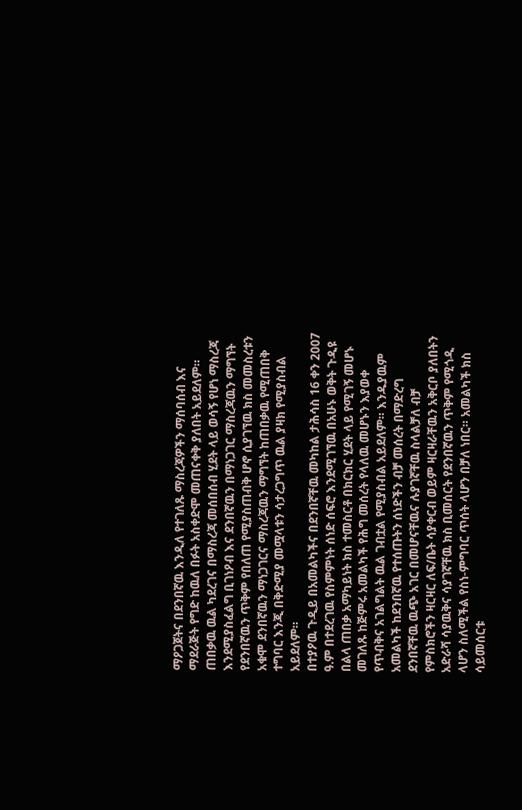ማዖጋጀትና በደንበኛዉ እንዲለ የተገለጹ ማስረጃዎችን ማሰባሰብ እና ማደራጅት የግድ ከዉለ በፉት አስቀድሞ መጠናቀቅ ያለበት አይደለም። ጠበቃዉ ዉል ካደረገና በማስረጃ መሰበሰብ ሂደት ላይ ወሳኝ የሆነ ማስረጃ እንደሚያስፈልግ ቢገነዖብ እና ደንበኛዉን በማነጋገር ማስረጃዉን ማግኘት የደንበኛዉን ጥቅም የበለጠ የሚያስጠብቅ ሆኖ ሲያገኘዉ ክስ መመስረቱን አቁሞ ደንበኛዉን ማነጋገርና ማስረጃዉን ማግኘት ከጠበቃዉ የሚጠበቅ ተግባር እንጂ በቅድሚያ መሟላቱን ሳታረጋግጥ ዉል ያዛክ የሚያስብል አይደለም።
በተያዖዉ ጉዲይ በአመልካችና በደንበኛቸዉ መካከል ታሕሳስ 16 ቀን 2007 ዓ.ም በተደረገዉ የስምምነት ሰነድ ሰፍሮ እንደሚገኘዉ በአሁኑ ወቅት ጉዲዩ በልላ ጠበቃ አማካይነት ክስ ተመስርቶ በክርክር ሂደት ላይ የሚገኝ መሆኑ መገለጹ ከጅምሩ አመልካች የሕግ መሰረት የላለዉ መሆኑን እያወቀ የጥብቅና አገልግልት ዉል ገብቷል የሚያስብል አይደለም። እንዱያዉም አመልካች ከደንበኛዉ የተሰጡትን ሰነድችን ብቻ መሰረት በማድረግ ደንበኛቸዉ ዉጭ አገር በመሆናቸዉና ሉያገኛቸዉ ስላልቻለ ብቻ የምስክሮችን ዛርዛር ለፍ/ቤት ሳያቀርብ ወይም ዛርዛራቸዉን አቅርቦ ያለበትን አድራሻ ሳያዉቅና ሳያገኛቸዉ ክስ ቢመሰርት የደንበኛዉን ጥቅም የሚጎዲ ላሆን ስለሚችል የስነ-ምግባር ጥሰት ላሆን በቻለ ነበር። አመልካች ክስ ሳይመሰርቱ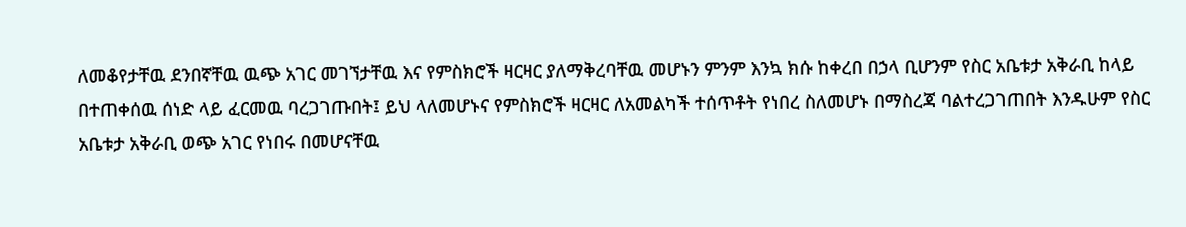ለመቆየታቸዉ ደንበኛቸዉ ዉጭ አገር መገኘታቸዉ እና የምስክሮች ዛርዛር ያለማቅረባቸዉ መሆኑን ምንም እንኳ ክሱ ከቀረበ በኃላ ቢሆንም የስር አቤቱታ አቅራቢ ከላይ በተጠቀሰዉ ሰነድ ላይ ፈርመዉ ባረጋገጡበት፤ ይህ ላለመሆኑና የምስክሮች ዛርዛር ለአመልካች ተሰጥቶት የነበረ ስለመሆኑ በማስረጃ ባልተረጋገጠበት እንዱሁም የስር አቤቱታ አቅራቢ ወጭ አገር የነበሩ በመሆናቸዉ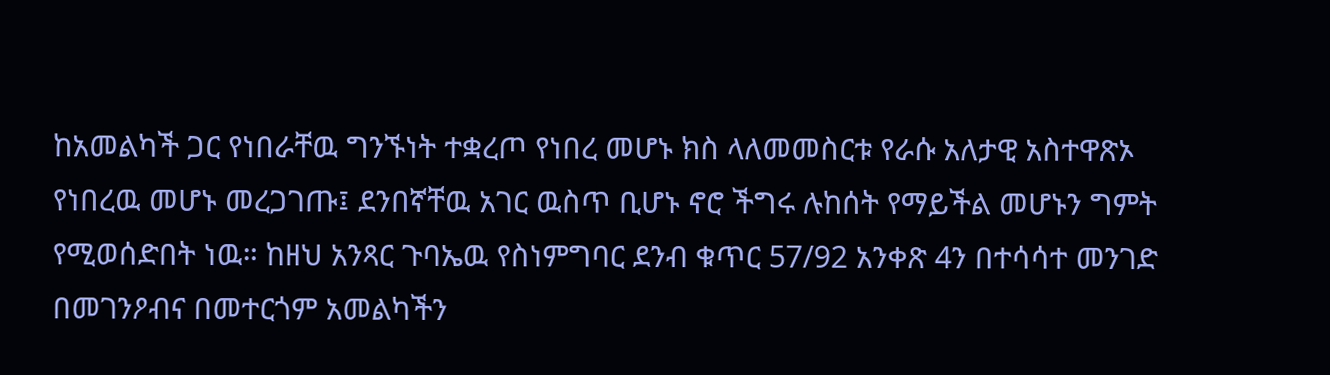ከአመልካች ጋር የነበራቸዉ ግንኙነት ተቋረጦ የነበረ መሆኑ ክስ ላለመመስርቱ የራሱ አለታዊ አስተዋጽኦ የነበረዉ መሆኑ መረጋገጡ፤ ደንበኛቸዉ አገር ዉስጥ ቢሆኑ ኖሮ ችግሩ ሉከሰት የማይችል መሆኑን ግምት የሚወሰድበት ነዉ። ከዘህ አንጻር ጉባኤዉ የስነምግባር ደንብ ቁጥር 57/92 አንቀጽ 4ን በተሳሳተ መንገድ በመገንዖብና በመተርጎም አመልካችን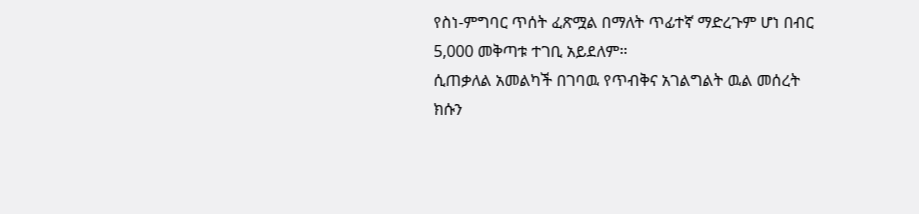የስነ-ምግባር ጥሰት ፈጽሟል በማለት ጥፊተኛ ማድረጉም ሆነ በብር 5,000 መቅጣቱ ተገቢ አይደለም።
ሲጠቃለል አመልካች በገባዉ የጥብቅና አገልግልት ዉል መሰረት ክሱን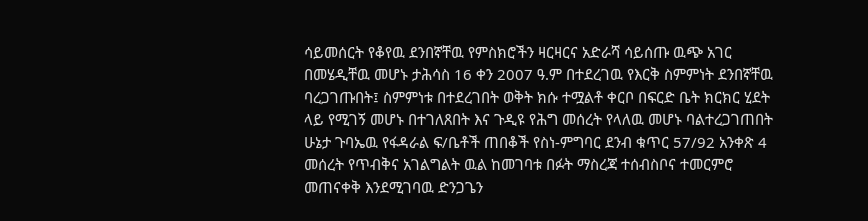ሳይመሰርት የቆየዉ ደንበኛቸዉ የምስክሮችን ዛርዛርና አድራሻ ሳይሰጡ ዉጭ አገር በመሄዲቸዉ መሆኑ ታሕሳስ 16 ቀን 2007 ዓ.ም በተደረገዉ የእርቅ ስምምነት ደንበኛቸዉ ባረጋገጡበት፤ ስምምነቱ በተደረገበት ወቅት ክሱ ተሟልቶ ቀርቦ በፍርድ ቤት ክርክር ሂደት ላይ የሚገኝ መሆኑ በተገለጸበት እና ጉዲዩ የሕግ መሰረት የላለዉ መሆኑ ባልተረጋገጠበት ሁኔታ ጉባኤዉ የፋዳራል ፍ/ቤቶች ጠበቆች የስነ-ምግባር ደንብ ቁጥር 57/92 አንቀጽ 4 መሰረት የጥብቅና አገልግልት ዉል ከመገባቱ በፉት ማስረጃ ተሰብስቦና ተመርምሮ መጠናቀቅ እንደሚገባዉ ድንጋጌን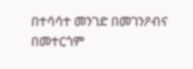በተሳሳተ መንገድ በመገንዖብና በመተርጎም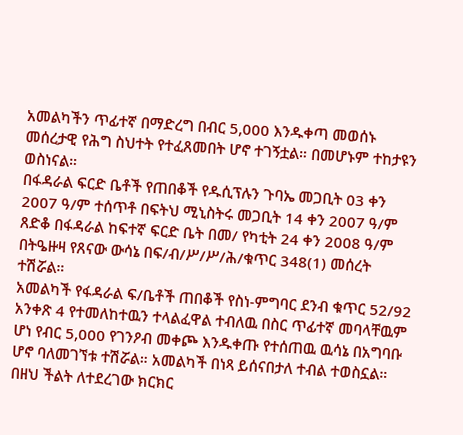አመልካችን ጥፊተኛ በማድረግ በብር 5,000 እንዱቀጣ መወሰኑ መሰረታዊ የሕግ ስህተት የተፈጸመበት ሆኖ ተገኝቷል። በመሆኑም ተከታዩን ወስነናል።
በፋዳራል ፍርድ ቤቶች የጠበቆች የዱሲፕሉን ጉባኤ መጋቢት 03 ቀን 2007 ዓ/ም ተሰጥቶ በፍትህ ሚኒስትሩ መጋቢት 14 ቀን 2007 ዓ/ም ጸድቆ በፋዳራል ከፍተኛ ፍርድ ቤት በመ/ የካቲት 24 ቀን 2008 ዓ/ም በትዔዙዛ የጸናው ውሳኔ በፍ/ብ/ሥ/ሥ/ሕ/ቁጥር 348(1) መሰረት ተሽሯል።
አመልካች የፋዳራል ፍ/ቤቶች ጠበቆች የስነ-ምግባር ደንብ ቁጥር 52/92 አንቀጽ 4 የተመለከተዉን ተላልፈዋል ተብለዉ በስር ጥፊተኛ መባላቸዉም ሆነ የብር 5,000 የገንዖብ መቀጮ እንዱቀጡ የተሰጠዉ ዉሳኔ በአግባቡ ሆኖ ባለመገኘቱ ተሽሯል። አመልካች በነጻ ይሰናበታለ ተብል ተወስኗል።
በዘህ ችልት ለተደረገው ክርክር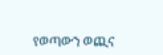የወጣውን ወጪና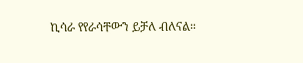ኪሳራ የየራሳቸውን ይቻለ ብለናል።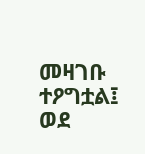መዛገቡ ተዖግቷል፤ ወደ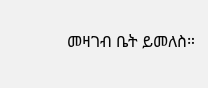መዛገብ ቤት ይመለስ።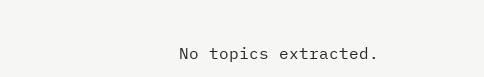No topics extracted.